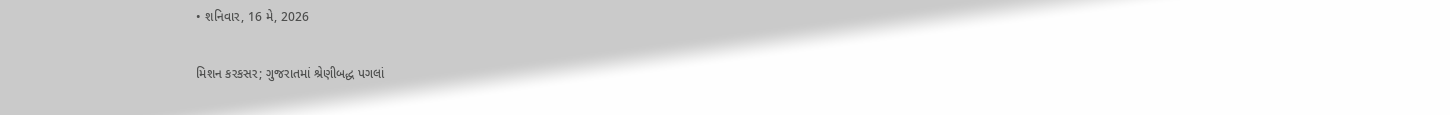• શનિવાર, 16 મે, 2026

મિશન કરકસર; ગુજરાતમાં શ્રેણીબદ્ધ પગલાં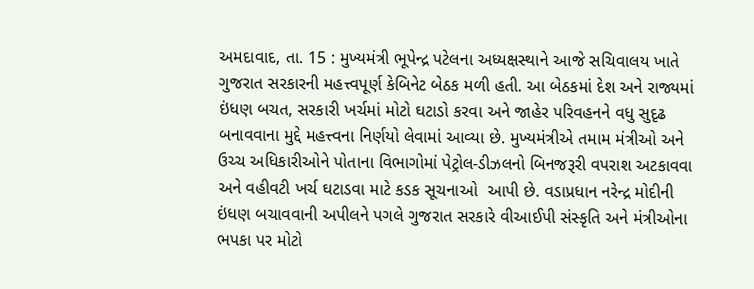અમદાવાદ, તા. 15 : મુખ્યમંત્રી ભૂપેન્દ્ર પટેલના અધ્યક્ષસ્થાને આજે સચિવાલય ખાતે ગુજરાત સરકારની મહત્ત્વપૂર્ણ કેબિનેટ બેઠક મળી હતી. આ બેઠકમાં દેશ અને રાજ્યમાં ઇંધણ બચત, સરકારી ખર્ચમાં મોટો ઘટાડો કરવા અને જાહેર પરિવહનને વધુ સુદૃઢ બનાવવાના મુદ્દે મહત્ત્વના નિર્ણયો લેવામાં આવ્યા છે. મુખ્યમંત્રીએ તમામ મંત્રીઓ અને ઉચ્ચ અધિકારીઓને પોતાના વિભાગોમાં પેટ્રોલ-ડીઝલનો બિનજરૂરી વપરાશ અટકાવવા અને વહીવટી ખર્ચ ઘટાડવા માટે કડક સૂચનાઓ  આપી છે. વડાપ્રધાન નરેન્દ્ર મોદીની ઇંધણ બચાવવાની અપીલને પગલે ગુજરાત સરકારે વીઆઈપી સંસ્કૃતિ અને મંત્રીઓના ભપકા પર મોટો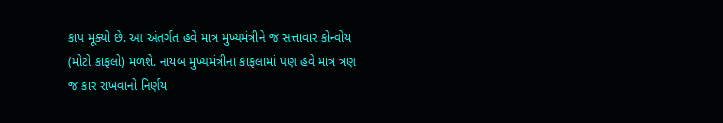કાપ મૂક્યો છે. આ અંતર્ગત હવે માત્ર મુખ્યમંત્રીને જ સત્તાવાર કોન્વોય (મોટો કાફલો) મળશે. નાયબ મુખ્યમંત્રીના કાફલામાં પણ હવે માત્ર ત્રણ જ કાર રાખવાનો નિર્ણય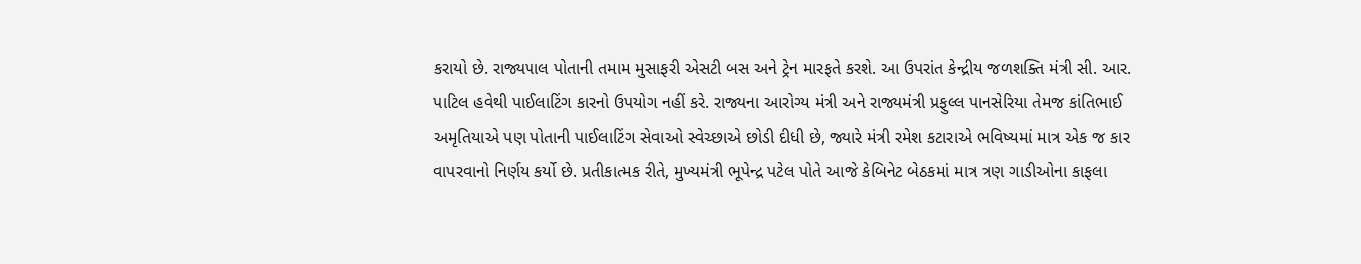કરાયો છે. રાજ્યપાલ પોતાની તમામ મુસાફરી એસટી બસ અને ટ્રેન મારફતે કરશે. આ ઉપરાંત કેન્દ્રીય જળશક્તિ મંત્રી સી. આર. પાટિલ હવેથી પાઈલાટિંગ કારનો ઉપયોગ નહીં કરે. રાજ્યના આરોગ્ય મંત્રી અને રાજ્યમંત્રી પ્રફુલ્લ પાનસેરિયા તેમજ કાંતિભાઈ અમૃતિયાએ પણ પોતાની પાઈલાટિંગ સેવાઓ સ્વેચ્છાએ છોડી દીધી છે, જ્યારે મંત્રી રમેશ કટારાએ ભવિષ્યમાં માત્ર એક જ કાર વાપરવાનો નિર્ણય કર્યો છે. પ્રતીકાત્મક રીતે, મુખ્યમંત્રી ભૂપેન્દ્ર પટેલ પોતે આજે કેબિનેટ બેઠકમાં માત્ર ત્રણ ગાડીઓના કાફલા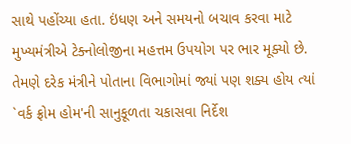સાથે પહોંચ્યા હતા. ઇંધણ અને સમયનો બચાવ કરવા માટે મુખ્યમંત્રીએ ટેક્નોલોજીના મહત્તમ ઉપયોગ પર ભાર મૂક્યો છે. તેમણે દરેક મંત્રીને પોતાના વિભાગોમાં જ્યાં પણ શક્ય હોય ત્યાં `વર્ક ફ્રોમ હોમ'ની સાનુકૂળતા ચકાસવા નિર્દેશ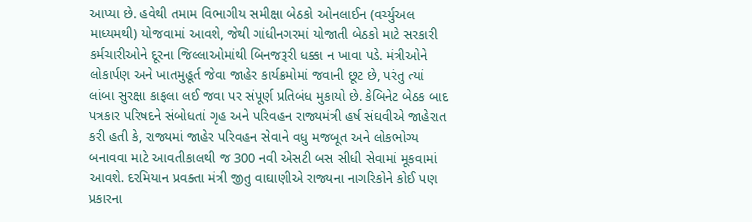આપ્યા છે. હવેથી તમામ વિભાગીય સમીક્ષા બેઠકો ઓનલાઈન (વર્ચ્યુઅલ માધ્યમથી) યોજવામાં આવશે, જેથી ગાંધીનગરમાં યોજાતી બેઠકો માટે સરકારી કર્મચારીઓને દૂરના જિલ્લાઓમાંથી બિનજરૂરી ધક્કા ન ખાવા પડે. મંત્રીઓને લોકાર્પણ અને ખાતમુહૂર્ત જેવા જાહેર કાર્યક્રમોમાં જવાની છૂટ છે, પરંતુ ત્યાં લાંબા સુરક્ષા કાફલા લઈ જવા પર સંપૂર્ણ પ્રતિબંધ મુકાયો છે. કેબિનેટ બેઠક બાદ પત્રકાર પરિષદને સંબોધતાં ગૃહ અને પરિવહન રાજ્યમંત્રી હર્ષ સંઘવીએ જાહેરાત કરી હતી કે, રાજ્યમાં જાહેર પરિવહન સેવાને વધુ મજબૂત અને લોકભોગ્ય બનાવવા માટે આવતીકાલથી જ 300 નવી એસટી બસ સીધી સેવામાં મૂકવામાં આવશે. દરમિયાન પ્રવક્તા મંત્રી જીતુ વાઘાણીએ રાજ્યના નાગરિકોને કોઈ પણ પ્રકારના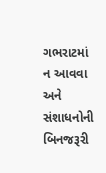ગભરાટમાં ન આવવા અને સંશાધનોની બિનજરૂરી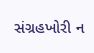સંગ્રહખોરી ન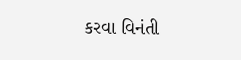કરવા વિનંતી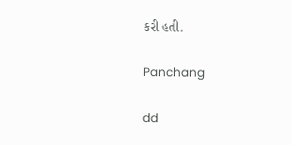કરી હતી.

Panchang

dd